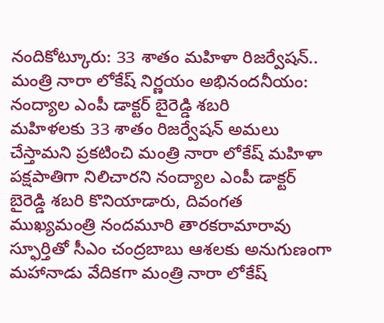నందికోట్కూరు: 33 శాతం మహిళా రిజర్వేషన్.. మంత్రి నారా లోకేష్ నిర్ణయం అభినందనీయం: నంద్యాల ఎంపీ డాక్టర్ బైరెడ్డి శబరి
మహిళలకు 33 శాతం రిజర్వేషన్ అమలు చేస్తామని ప్రకటించి మంత్రి నారా లోకేష్ మహిళా పక్షపాతిగా నిలిచారని నంద్యాల ఎంపీ డాక్టర్ బైరెడ్డి శబరి కొనియాడారు, దివంగత ముఖ్యమంత్రి నందమూరి తారకరామారావు స్ఫూర్తితో సీఎం చంద్రబాబు ఆశలకు అనుగుణంగా మహానాడు వేదికగా మంత్రి నారా లోకేష్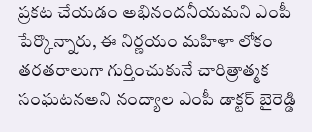ప్రకట చేయడం అభినందనీయమని ఎంపీ పేర్కొన్నారు, ఈ నిర్ణయం మహిళా లోకం తరతరాలుగా గుర్తించుకునే చారిత్రాత్మక సంఘటనఅని నంద్యాల ఎంపీ డాక్టర్ బైరెడ్డి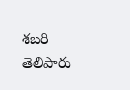శబరి తెలిపారు